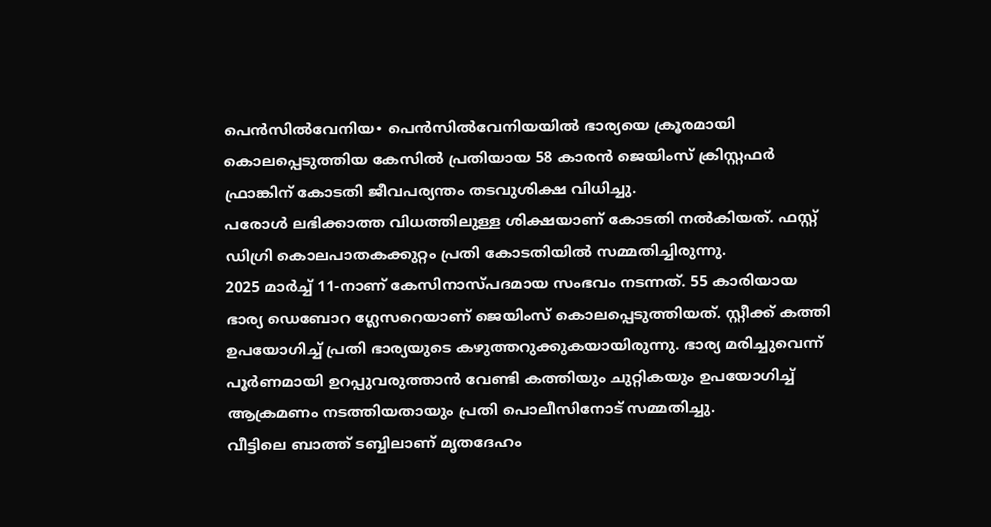പെൻസിൽവേനിയ∙ പെൻസിൽവേനിയയിൽ ഭാര്യയെ ക്രൂരമായി കൊലപ്പെടുത്തിയ കേസിൽ പ്രതിയായ 58 കാരൻ ജെയിംസ് ക്രിസ്റ്റഫർ ഫ്രാങ്കിന് കോടതി ജീവപര്യന്തം തടവുശിക്ഷ വിധിച്ചു.
പരോൾ ലഭിക്കാത്ത വിധത്തിലുള്ള ശിക്ഷയാണ് കോടതി നൽകിയത്. ഫസ്റ്റ് ഡിഗ്രി കൊലപാതകക്കുറ്റം പ്രതി കോടതിയിൽ സമ്മതിച്ചിരുന്നു.
2025 മാർച്ച് 11-നാണ് കേസിനാസ്പദമായ സംഭവം നടന്നത്. 55 കാരിയായ ഭാര്യ ഡെബോറ ഗ്ലേസറെയാണ് ജെയിംസ് കൊലപ്പെടുത്തിയത്. സ്റ്റീക്ക് കത്തി ഉപയോഗിച്ച് പ്രതി ഭാര്യയുടെ കഴുത്തറുക്കുകയായിരുന്നു. ഭാര്യ മരിച്ചുവെന്ന് പൂർണമായി ഉറപ്പുവരുത്താൻ വേണ്ടി കത്തിയും ചുറ്റികയും ഉപയോഗിച്ച് ആക്രമണം നടത്തിയതായും പ്രതി പൊലീസിനോട് സമ്മതിച്ചു.
വീട്ടിലെ ബാത്ത് ടബ്ബിലാണ് മൃതദേഹം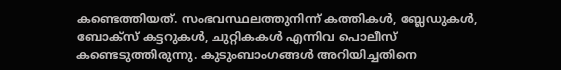കണ്ടെത്തിയത്. സംഭവസ്ഥലത്തുനിന്ന് കത്തികൾ, ബ്ലേഡുകൾ, ബോക്സ് കട്ടറുകൾ, ചുറ്റികകൾ എന്നിവ പൊലീസ് കണ്ടെടുത്തിരുന്നു. കുടുംബാംഗങ്ങൾ അറിയിച്ചതിനെ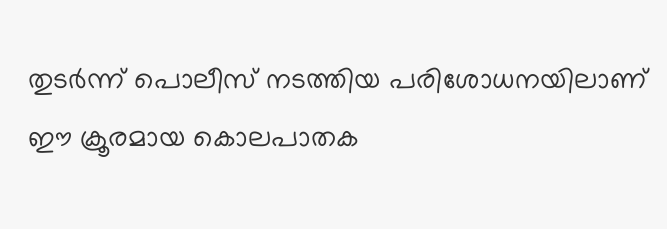തുടർന്ന് പൊലീസ് നടത്തിയ പരിശോധനയിലാണ് ഈ ക്രൂരമായ കൊലപാതക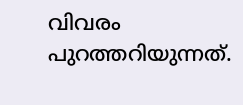വിവരം പുറത്തറിയുന്നത്.